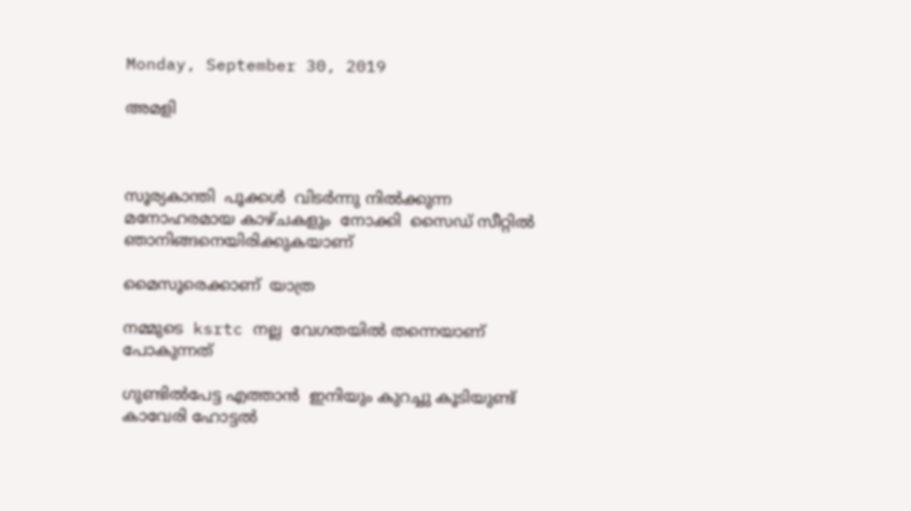Monday, September 30, 2019

അമളി



സൂര്യകാന്തി  പൂക്കൾ  വിടർന്നു നിൽക്കുന്ന  മനോഹരമായ കാഴ്ചകളും  നോക്കി  സൈഡ് സീറ്റിൽ  ഞാനിങ്ങനെയിരിക്കുകയാണ്

മൈസൂരെക്കാണ്  യാത്ര

നമ്മുടെ  ksrtc നല്ല  വേഗതയിൽ തന്നെയാണ്  പോകുന്നത്

ഗുണ്ടിൽപേട്ട എത്താൻ  ഇനിയും കുറച്ചു കൂടിയുണ്ട്
കാവേരി ഹോട്ടൽ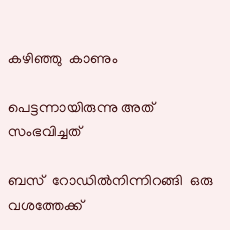കഴിഞ്ഞു  കാണും

പെട്ടന്നായിരുന്നു അത് സംഭവിച്ചത്

ബസ്  റോഡിൽനിന്നിറങ്ങി  ഒരു വശത്തേക്ക്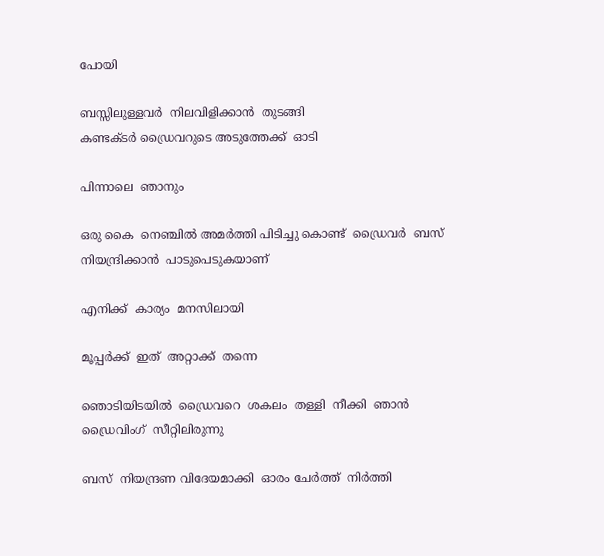പോയി

ബസ്സിലുള്ളവർ  നിലവിളിക്കാൻ  തുടങ്ങി
കണ്ടക്ടർ ഡ്രൈവറുടെ അടുത്തേക്ക്  ഓടി

പിന്നാലെ  ഞാനും

ഒരു കൈ  നെഞ്ചിൽ അമർത്തി പിടിച്ചു കൊണ്ട്  ഡ്രൈവർ  ബസ്  നിയന്ദ്രിക്കാൻ  പാടുപെടുകയാണ്

എനിക്ക്  കാര്യം  മനസിലായി

മൂപ്പർക്ക്  ഇത്  അറ്റാക്ക്  തന്നെ

ഞൊടിയിടയിൽ  ഡ്രൈവറെ  ശകലം  തള്ളി  നീക്കി  ഞാൻ  ഡ്രൈവിംഗ്  സീറ്റിലിരുന്നു

ബസ്  നിയന്ദ്രണ വിദേയമാക്കി  ഓരം ചേർത്ത്  നിർത്തി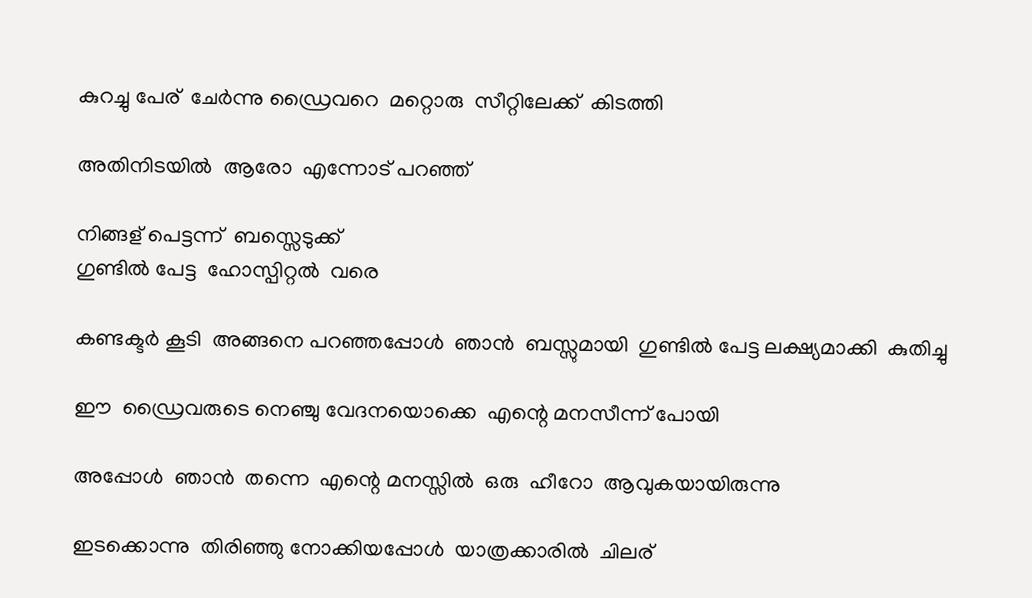കുറച്ചു പേര്  ചേർന്നു ഡ്രൈവറെ  മറ്റൊരു  സീറ്റിലേക്ക്  കിടത്തി

അതിനിടയിൽ  ആരോ  എന്നോട് പറഞ്ഞ്

നിങ്ങള് പെട്ടന്ന്  ബസ്സെടുക്ക്
ഗുണ്ടിൽ പേട്ട  ഹോസ്പിറ്റൽ  വരെ

കണ്ടക്ടർ കൂടി  അങ്ങനെ പറഞ്ഞപ്പോൾ  ഞാൻ  ബസ്സുമായി  ഗുണ്ടിൽ പേട്ട ലക്ഷ്യമാക്കി  കുതിച്ചു

ഈ  ഡ്രൈവരുടെ നെഞ്ചു വേദനയൊക്കെ  എന്റെ മനസീന്ന് പോയി

അപ്പോൾ  ഞാൻ  തന്നെ  എന്റെ മനസ്സിൽ  ഒരു  ഹീറോ  ആവുകയായിരുന്നു

ഇടക്കൊന്നു  തിരിഞ്ഞു നോക്കിയപ്പോൾ  യാത്രക്കാരിൽ  ചിലര്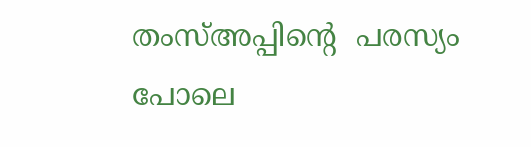തംസ്അപ്പിന്റെ  പരസ്യം പോലെ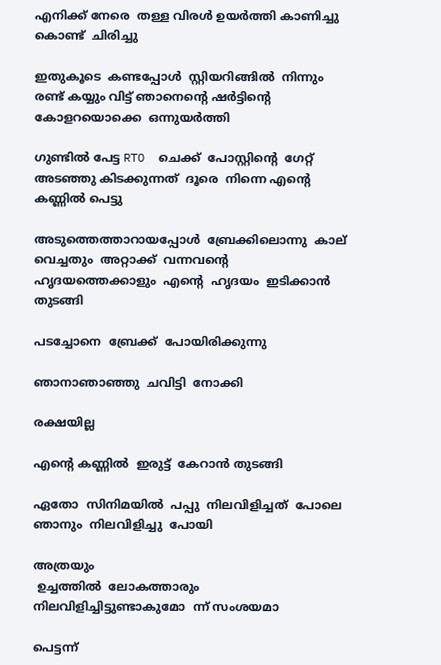എനിക്ക് നേരെ  തള്ള വിരൾ ഉയർത്തി കാണിച്ചു കൊണ്ട്  ചിരിച്ചു

ഇതുകൂടെ  കണ്ടപ്പോൾ  സ്റ്റിയറിങ്ങിൽ  നിന്നും രണ്ട് കയ്യും വിട്ട് ഞാനെന്റെ ഷർട്ടിന്റെ  കോളറയൊക്കെ  ഒന്നുയർത്തി

ഗുണ്ടിൽ പേട്ട RTO  ചെക്ക്  പോസ്റ്റിന്റെ  ഗേറ്റ്  അടഞ്ഞു കിടക്കുന്നത്  ദൂരെ  നിന്നെ എന്റെ കണ്ണിൽ പെട്ടു

അടുത്തെത്താറായപ്പോൾ  ബ്രേക്കിലൊന്നു  കാല്  വെച്ചതും  അറ്റാക്ക്  വന്നവന്റെ  ഹൃദയത്തെക്കാളും  എന്റെ  ഹൃദയം  ഇടിക്കാൻ  തുടങ്ങി

പടച്ചോനെ  ബ്രേക്ക്  പോയിരിക്കുന്നു

ഞാനാഞാഞ്ഞു  ചവിട്ടി  നോക്കി

രക്ഷയില്ല

എന്റെ കണ്ണിൽ  ഇരുട്ട്  കേറാൻ തുടങ്ങി

ഏതോ  സിനിമയിൽ  പപ്പു  നിലവിളിച്ചത്  പോലെ  ഞാനും  നിലവിളിച്ചു  പോയി

അത്രയും
 ഉച്ചത്തിൽ  ലോകത്താരും  നിലവിളിച്ചിട്ടുണ്ടാകുമോ  ന്ന് സംശയമാ

പെട്ടന്ന്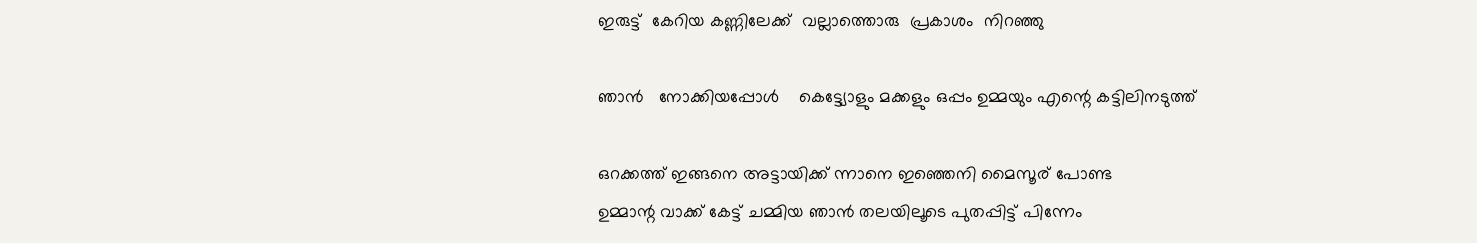ഇരുട്ട്  കേറിയ കണ്ണിലേക്ക്  വല്ലാത്തൊരു  പ്രകാശം  നിറഞ്ഞു

ഞാൻ   നോക്കിയപ്പോൾ    കെട്ട്യോളും മക്കളും ഒപ്പം ഉമ്മയും എന്റെ കട്ടിലിനടുത്ത്

ഒറക്കത്ത് ഇങ്ങനെ അട്ടായിക്ക് ന്നാനെ ഇഞ്ഞെനി മൈസൂര് പോണ്ട
ഉമ്മാന്റ വാക്ക് കേട്ട് ചമ്മിയ ഞാൻ തലയിലൂടെ പുതപ്പിട്ട് പിന്നേം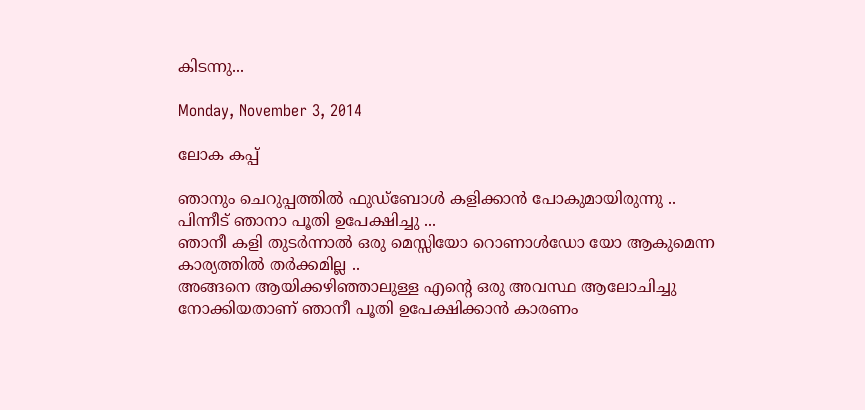കിടന്നു...

Monday, November 3, 2014

ലോക കപ്പ്

ഞാനും ചെറുപ്പത്തില്‍ ഫുഡ്‌ബോള്‍ കളിക്കാന്‍ പോകുമായിരുന്നു ..
പിന്നീട് ഞാനാ പൂതി ഉപേക്ഷിച്ചു ...
ഞാനീ കളി തുടര്‍ന്നാല്‍ ഒരു മെസ്സിയോ റൊണാള്‍ഡോ യോ ആകുമെന്ന കാര്യത്തില്‍ തര്‍ക്കമില്ല ..
അങ്ങനെ ആയിക്കഴിഞ്ഞാലുള്ള എന്‍റെ ഒരു അവസ്ഥ ആലോചിച്ചു നോക്കിയതാണ് ഞാനീ പൂതി ഉപേക്ഷിക്കാന്‍ കാരണം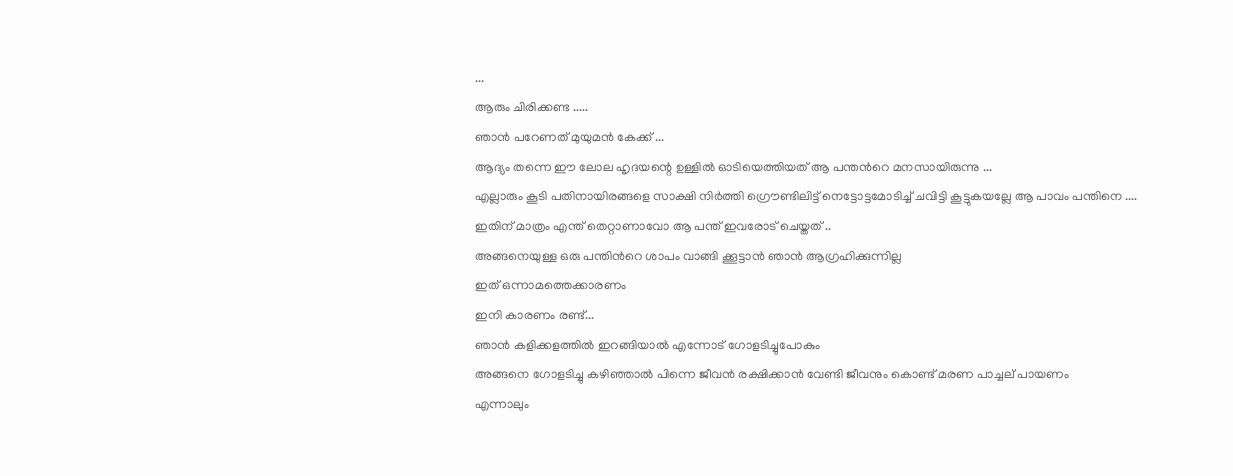...
ആരും ചിരിക്കണ്ട .....
ഞാന്‍ പറേണത് മുയുമന്‍ കേക്ക് ...
ആദ്യം തന്നെ ഈ ലോല ഹൃദയന്റെ ഉള്ളില്‍ ഓടിയെത്തിയത് ആ പന്തന്‍റെ മനസായിരുന്നു ...
എല്ലാരും കൂടി പതിനായിരങ്ങളെ സാക്ഷി നിര്‍ത്തി ഗ്രൌണ്ടിലിട്ട് നെട്ടോട്ടമോടിച്ച് ചവിട്ടി കൂട്ടുകയല്ലേ ആ പാവം പന്തിനെ ....
ഇതിന് മാത്രം എന്ത് തെറ്റാണാവോ ആ പന്ത് ഇവരോട് ചെയ്തത് ..
അങ്ങനെയുള്ള ഒരു പന്തിന്‍റെ ശാപം വാങ്ങി ക്കൂട്ടാന്‍ ഞാന്‍ ആഗ്രഹിക്കുന്നില്ല
ഇത് ഒന്നാമത്തെക്കാരണം
ഇനി കാരണം രണ്ട്...
ഞാന്‍ കളിക്കളത്തില്‍ ഇറങ്ങിയാല്‍ എന്നോട് ഗോളടിച്ചുപോകും
അങ്ങനെ ഗോളടിച്ചു കഴിഞ്ഞാല്‍ പിന്നെ ജീവന്‍ രക്ഷിക്കാന്‍ വേണ്ടി ജീവനും കൊണ്ട് മരണ പാച്ചല് പായണം
എന്നാലും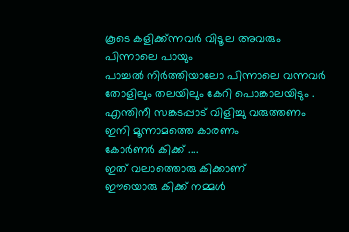കൂടെ കളിക്ക്ന്നവര്‍ വിടൂല അവരും പിന്നാലെ പായും
പാച്ചല്‍ നിര്‍ത്തിയാലോ പിന്നാലെ വന്നവര്‍ തോളിലും തലയിലും കേറി പൊങ്കാലയിടും .
എന്തിനീ സങ്കടപ്പാട് വിളിച്ചു വരുത്തണം
ഇനി മൂന്നാമത്തെ കാരണം
കോര്‍ണര്‍ കിക്ക് ....
ഇത് വലാത്തൊരു കിക്കാണ്
ഈയൊരു കിക്ക് നമ്മള്‍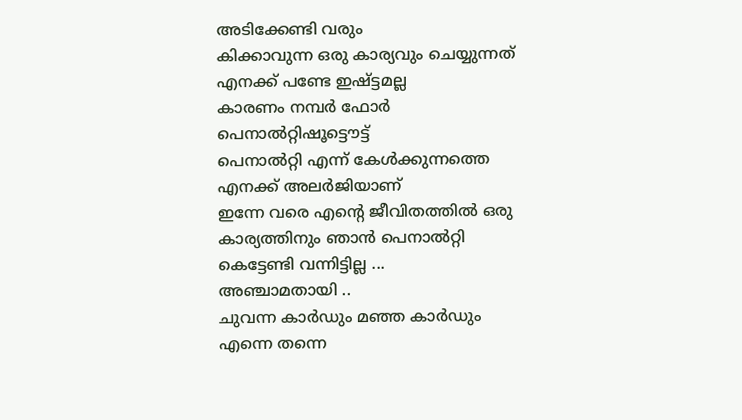അടിക്കേണ്ടി വരും
കിക്കാവുന്ന ഒരു കാര്യവും ചെയ്യുന്നത് എനക്ക് പണ്ടേ ഇഷ്ട്ടമല്ല
കാരണം നമ്പര്‍ ഫോര്‍
പെനാല്‍റ്റിഷൂട്ടൌട്ട്
പെനാല്‍റ്റി എന്ന് കേള്‍ക്കുന്നത്തെ എനക്ക് അലര്‍ജിയാണ്
ഇന്നേ വരെ എന്‍റെ ജീവിതത്തില്‍ ഒരു കാര്യത്തിനും ഞാന്‍ പെനാല്‍റ്റി കെട്ടേണ്ടി വന്നിട്ടില്ല ...
അഞ്ചാമതായി ..
ചുവന്ന കാര്‍ഡും മഞ്ഞ കാര്‍ഡും
എന്നെ തന്നെ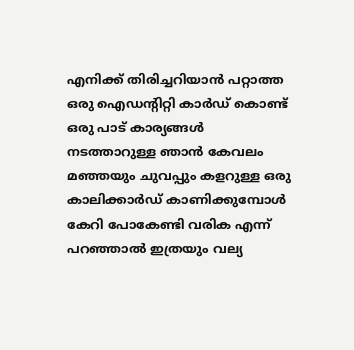എനിക്ക് തിരിച്ചറിയാന്‍ പറ്റാത്ത ഒരു ഐഡന്റിറ്റി കാര്‍ഡ് കൊണ്ട് ഒരു പാട് കാര്യങ്ങള്‍ നടത്താറുള്ള ഞാന്‍ കേവലം മഞ്ഞയും ചുവപ്പും കളറുള്ള ഒരു കാലിക്കാര്‍ഡ് കാണിക്കുമ്പോള്‍ കേറി പോകേണ്ടി വരിക എന്ന് പറഞ്ഞാല്‍ ഇത്രയും വല്യ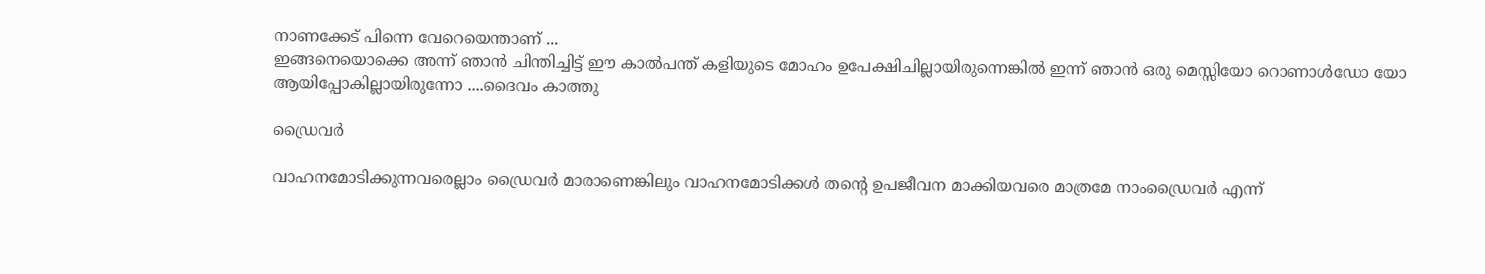നാണക്കേട് പിന്നെ വേറെയെന്താണ് ...
ഇങ്ങനെയൊക്കെ അന്ന് ഞാന്‍ ചിന്തിച്ചിട്ട് ഈ കാല്‍പന്ത്‌ കളിയുടെ മോഹം ഉപേക്ഷിചില്ലായിരുന്നെങ്കില്‍ ഇന്ന് ഞാന്‍ ഒരു മെസ്സിയോ റൊണാള്‍ഡോ യോ ആയിപ്പോകില്ലായിരുന്നോ ....ദൈവം കാത്തു

ഡ്രൈവര്‍

വാഹനമോടിക്കുന്നവരെല്ലാം ഡ്രൈവര്‍ മാരാണെങ്കിലും വാഹനമോടിക്കള്‍ തന്‍റെ ഉപജീവന മാക്കിയവരെ മാത്രമേ നാംഡ്രൈവര്‍ എന്ന്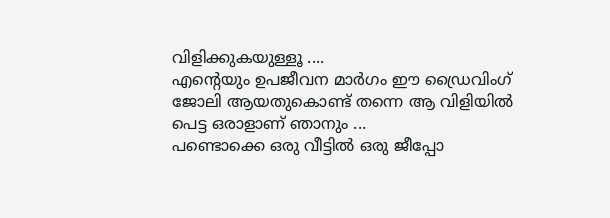വിളിക്കുകയുള്ളൂ ....
എന്‍റെയും ഉപജീവന മാര്‍ഗം ഈ ഡ്രൈവിംഗ് ജോലി ആയതുകൊണ്ട് തന്നെ ആ വിളിയില്‍ പെട്ട ഒരാളാണ് ഞാനും ...
പണ്ടൊക്കെ ഒരു വീട്ടില്‍ ഒരു ജീപ്പോ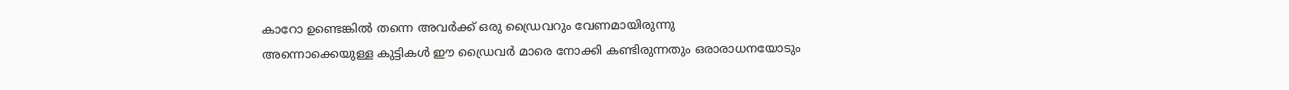കാറോ ഉണ്ടെങ്കില്‍ തന്നെ അവര്‍ക്ക് ഒരു ഡ്രൈവറും വേണമായിരുന്നു
അന്നൊക്കെയുള്ള കുട്ടികള്‍ ഈ ഡ്രൈവര്‍ മാരെ നോക്കി കണ്ടിരുന്നതും ഒരാരാധനയോടും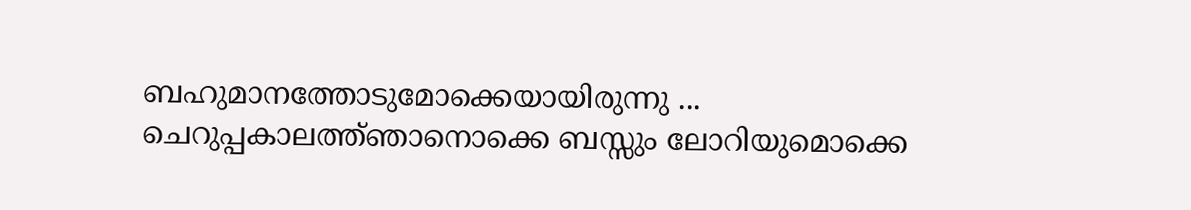ബഹുമാനത്തോടുമോക്കെയായിരുന്നു ...
ചെറുപ്പകാലത്ത്ഞാനൊക്കെ ബസ്സും ലോറിയുമൊക്കെ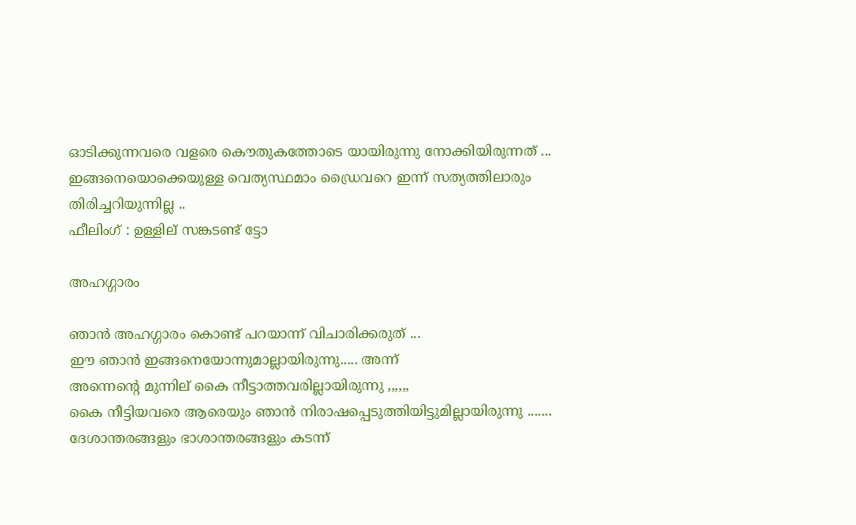ഓടിക്കുന്നവരെ വളരെ കൌതുകത്തോടെ യായിരുന്നു നോക്കിയിരുന്നത് ...
ഇങ്ങനെയൊക്കെയുള്ള വെത്യസ്ഥമാം ഡ്രൈവറെ ഇന്ന് സത്യത്തിലാരും തിരിച്ചറിയുന്നില്ല ..
ഫീലിംഗ് : ഉള്ളില് സങ്കടണ്ട് ട്ടോ

അഹഗ്ഗാരം

ഞാന്‍ അഹഗ്ഗാരം കൊണ്ട് പറയാന്ന് വിചാരിക്കരുത് ...
ഈ ഞാന്‍ ഇങ്ങനെയോന്നുമാല്ലായിരുന്നു..... അന്ന്
അന്നെന്‍റെ മുന്നില് കൈ നീട്ടാത്തവരില്ലായിരുന്നു ,,,,,,
കൈ നീട്ടിയവരെ ആരെയും ഞാന്‍ നിരാഷപ്പെടുത്തിയിട്ടുമില്ലായിരുന്നു .......
ദേശാന്തരങ്ങളും ഭാശാന്തരങ്ങളും കടന്ന്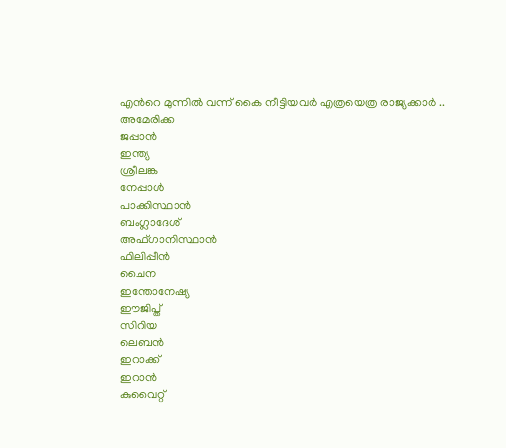എന്‍റെ മുന്നില്‍ വന്ന് കൈ നീട്ടിയവര്‍ എത്രയെത്ര രാജ്യക്കാര്‍ ..
അമേരിക്ക
ജപ്പാന്‍
ഇന്ത്യ
ശ്രീലങ്ക
നേപ്പാള്‍
പാക്കിസ്ഥാന്‍
ബംഗ്ലാദേശ്
അഫ്ഗാനിസ്ഥാന്‍
ഫിലിപ്പീന്‍
ചൈന
ഇന്തോനേഷ്യ
ഈജിപ്ത്
സിറിയ
ലെബന്‍
ഇറാക്ക്
ഇറാന്‍
കുവൈറ്റ്‌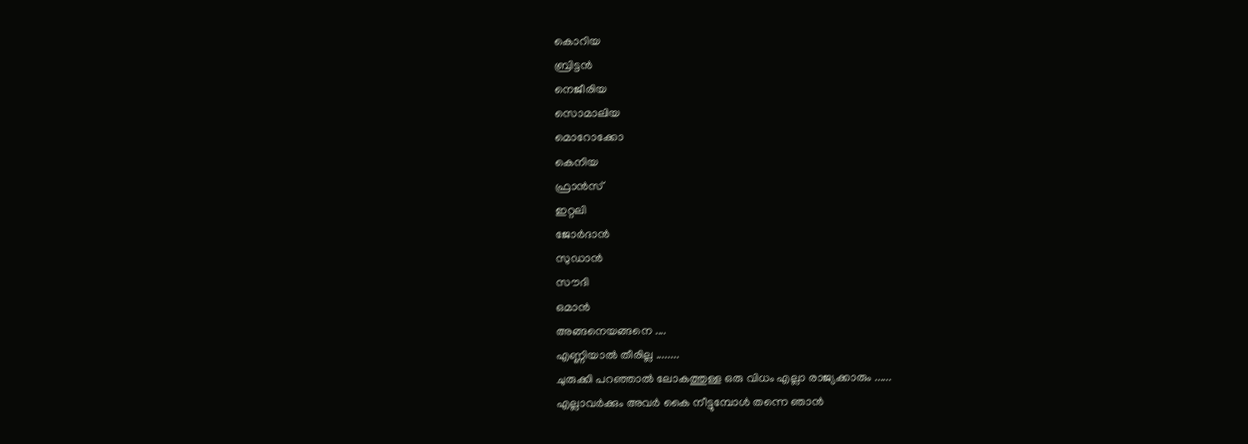കൊറിയ
ബ്രിട്ടന്‍
നെജീരിയ
സൊമാലിയ
മൊറോക്കോ
കെനിയ
ഫ്രാന്‍സ്
ഇറ്റലി
ജോര്‍ദാന്‍
സുഡാന്‍
സൗദി
ഒമാന്‍
അങ്ങനെയങ്ങനെ ....
എണ്ണിയാല്‍ തീരില്ല ........
ചുരുക്കി പറഞ്ഞാല്‍ ലോകത്തുള്ള ഒരു വിധം എല്ലാ രാജ്യക്കാരും ......
എല്ലാവര്‍ക്കും അവര്‍ കൈ നീട്ടുമ്പോള്‍ തന്നെ ഞാന്‍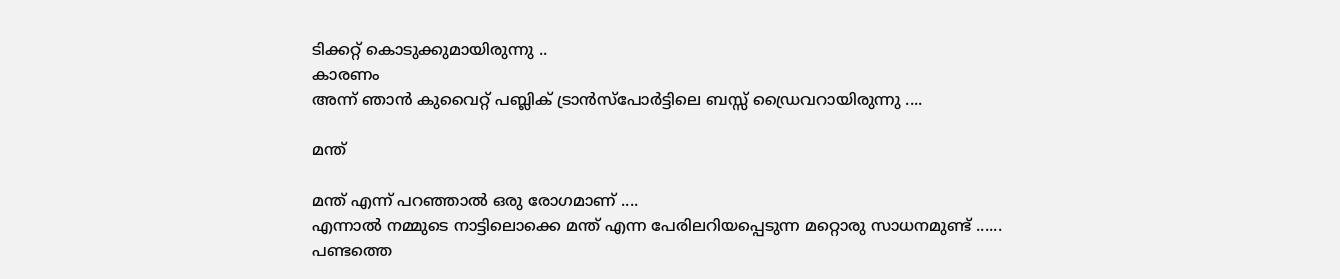ടിക്കറ്റ് കൊടുക്കുമായിരുന്നു ..
കാരണം
അന്ന് ഞാന്‍ കുവൈറ്റ് പബ്ലിക് ട്രാന്‍സ്പോര്‍ട്ടിലെ ബസ്സ്‌ ഡ്രൈവറായിരുന്നു ....

മന്ത്

മന്ത് എന്ന് പറഞ്ഞാല്‍ ഒരു രോഗമാണ് ....
എന്നാല്‍ നമ്മുടെ നാട്ടിലൊക്കെ മന്ത് എന്ന പേരിലറിയപ്പെടുന്ന മറ്റൊരു സാധനമുണ്ട് ......
പണ്ടത്തെ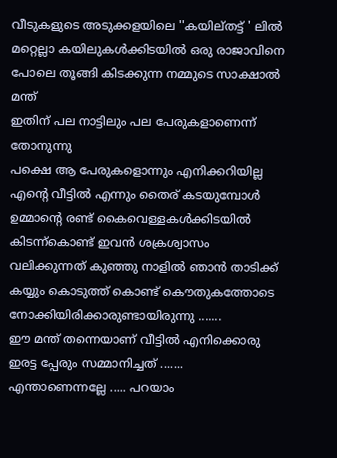വീടുകളുടെ അടുക്കളയിലെ ''കയില്തട്ട് ' ലില്‍ മറ്റെല്ലാ കയിലുകള്‍ക്കിടയില്‍ ഒരു രാജാവിനെ പോലെ തൂങ്ങി കിടക്കുന്ന നമ്മുടെ സാക്ഷാല്‍ മന്ത്
ഇതിന് പല നാട്ടിലും പല പേരുകളാണെന്ന് തോനുന്നു
പക്ഷെ ആ പേരുകളൊന്നും എനിക്കറിയില്ല
എന്‍റെ വീട്ടില്‍ എന്നും തൈര് കടയുമ്പോള്‍ ഉമ്മാന്‍റെ രണ്ട് കൈവെള്ളകള്‍ക്കിടയില്‍ കിടന്ന്കൊണ്ട് ഇവന്‍ ശക്രശ്വാസം വലിക്കുന്നത് കുഞ്ഞു നാളില്‍ ഞാന്‍ താടിക്ക് കയ്യും കൊടുത്ത് കൊണ്ട് കൌതുകത്തോടെ നോക്കിയിരിക്കാരുണ്ടായിരുന്നു .......
ഈ മന്ത് തന്നെയാണ് വീട്ടില്‍ എനിക്കൊരു ഇരട്ട പ്പേരും സമ്മാനിച്ചത്‌ .......
എന്താണെന്നല്ലേ ..... പറയാം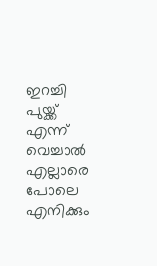ഇറച്ചി പുയ്ക്ക് എന്ന് വെച്ചാല്‍ എല്ലാരെ പോലെ എനിക്കും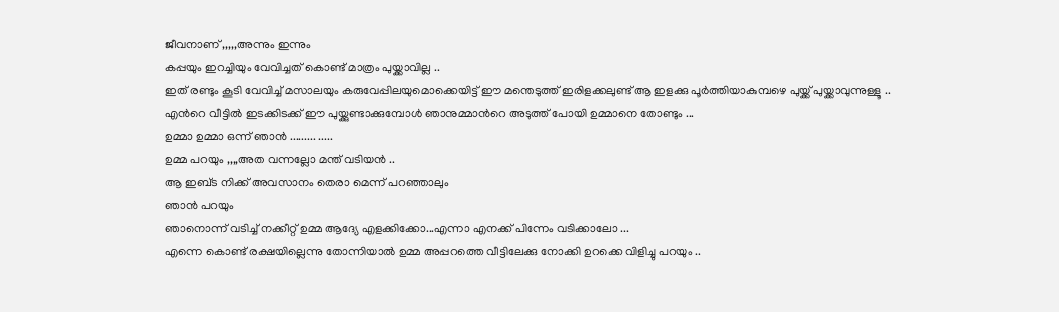ജീവനാണ് ,,,,,അന്നും ഇന്നും
കപ്പയും ഇറച്ചിയും വേവിച്ചത് കൊണ്ട് മാത്രം പുയ്ക്കാവില്ല ..
ഇത് രണ്ടും കൂടി വേവിച്ച് മസാലയും കരുവേപ്പിലയുമൊക്കെയിട്ട് ഈ മന്തെടുത്ത് ഇരിളക്കലുണ്ട് ആ ഇളക്കു പൂര്‍ത്തിയാകുമ്പഴെ പുയ്ക്ക് പുയ്ക്കാവുന്നുള്ളൂ ..
എന്‍റെ വീട്ടില്‍ ഇടക്കിടക്ക് ഈ പുയ്ക്കുണ്ടാക്കുമ്പോള്‍ ഞാനുമ്മാന്‍റെ അടുത്ത് പോയി ഉമ്മാനെ തോണ്ടും ...
ഉമ്മാ ഉമ്മാ ഒന്ന് ഞാന്‍ ......... .....
ഉമ്മ പറയും ,,,,അത വന്നല്ലോ മന്ത് വടിയന്‍ ..
ആ ഇബ്ട നിക്ക് അവസാനം തെരാ മെന്ന് പറഞ്ഞാലും
ഞാന്‍ പറയും
ഞാനൊന്ന് വടിച്ച്‌ നക്കീറ്റ് ഉമ്മ ആദ്യേ എളക്കിക്കോ...എന്നാ എനക്ക് പിന്നേം വടിക്കാലോ ...
എന്നെ കൊണ്ട് രക്ഷയില്ലെന്നു തോന്നിയാല്‍ ഉമ്മ അപ്പറത്തെ വീട്ടിലേക്കു നോക്കി ഉറക്കെ വിളിച്ചു പറയും ..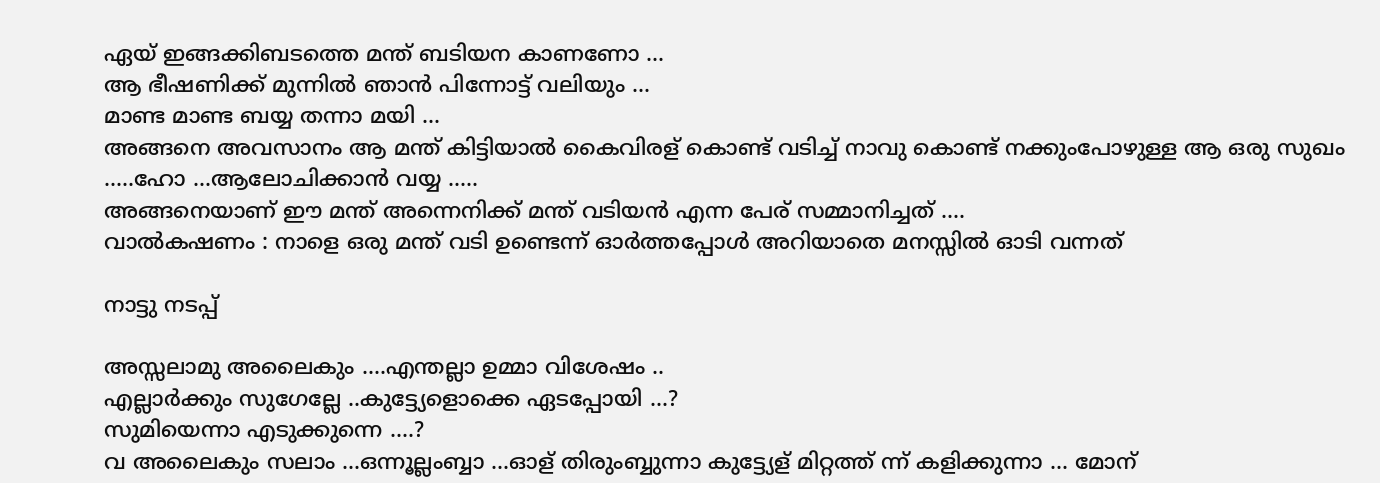ഏയ് ഇങ്ങക്കിബടത്തെ മന്ത് ബടിയന കാണണോ ...
ആ ഭീഷണിക്ക് മുന്നില്‍ ഞാന്‍ പിന്നോട്ട് വലിയും ...
മാണ്ട മാണ്ട ബയ്യ തന്നാ മയി ...
അങ്ങനെ അവസാനം ആ മന്ത് കിട്ടിയാല്‍ കൈവിരള് കൊണ്ട് വടിച്ച്‌ നാവു കൊണ്ട് നക്കുംപോഴുള്ള ആ ഒരു സുഖം .....ഹോ ...ആലോചിക്കാന്‍ വയ്യ .....
അങ്ങനെയാണ് ഈ മന്ത് അന്നെനിക്ക് മന്ത് വടിയന്‍ എന്ന പേര് സമ്മാനിച്ചത്‌ ....
വാല്‍കഷണം : നാളെ ഒരു മന്ത് വടി ഉണ്ടെന്ന് ഓര്‍ത്തപ്പോള്‍ അറിയാതെ മനസ്സില്‍ ഓടി വന്നത്

നാട്ടു നടപ്പ്

അസ്സലാമു അലൈകും ....എന്തല്ലാ ഉമ്മാ വിശേഷം ..
എല്ലാര്‍ക്കും സുഗേല്ലേ ..കുട്ട്യേളൊക്കെ ഏടപ്പോയി ...?
സുമിയെന്നാ എടുക്കുന്നെ ....?
വ അലൈകും സലാം ...ഒന്നൂല്ലംബ്ബാ ...ഓള് തിരുംബ്ബുന്നാ കുട്ട്യേള് മിറ്റത്ത് ന്ന് കളിക്കുന്നാ ... മോന്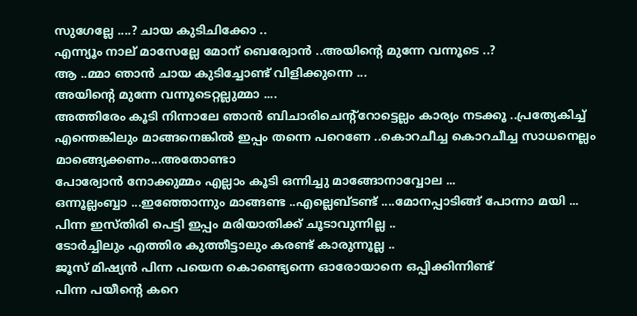സുഗേല്ലേ ....? ചായ കുടിചിക്കോ ..
എന്ന്യൂം നാല് മാസേല്ലേ മോന് ബെര്വോന്‍ ..അയിന്റെ മുന്നേ വന്നൂടെ ..?
ആ ..മ്മാ ഞാന്‍ ചായ കുടിച്ചോണ്ട് വിളിക്കുന്നെ ...
അയിന്റെ മുന്നേ വന്നൂടെറ്റല്ലുമ്മാ ....
അത്തിരേം കൂടി നിന്നാലേ ഞാന്‍ ബിചാരിചെന്‍റ്റോട്ടെല്ലം കാര്യം നടക്കൂ ..പ്രത്യേകിച്ച് എന്തെങ്കിലും മാങ്ങനെങ്കില്‍ ഇപ്പം തന്നെ പറെണേ ..കൊറചീച്ച കൊറചീച്ച സാധനെല്ലം മാങ്ങ്യെക്കണം...അതോണ്ടാ
പോര്വോന്‍ നോക്കുമ്മം എല്ലാം കൂടി ഒന്നിച്ചു മാങ്ങോനാവ്വോല ...
ഒന്നൂല്ലംബ്ബാ ...ഇഞ്ഞോന്നും മാങ്ങണ്ട ..എല്ലെബ്ടണ്ട് ....മോനപ്പാടിങ്ങ് പോന്നാ മയി ...
പിന്ന ഇസ്തിരി പെട്ടി ഇപ്പം മരിയാതിക്ക് ചൂടാവുന്നില്ല ..
ടോര്‍ച്ചിലും എത്തിര കുത്തീട്ടാലും കരണ്ട് കാരുന്നൂല്ല ..
ജൂസ് മിഷ്യന്‍ പിന്ന പയെന കൊണ്ട്യെന്നെ ഓരോയാനെ ഒപ്പിക്കിന്നിണ്ട്
പിന്ന പയീന്‍റെ കറെ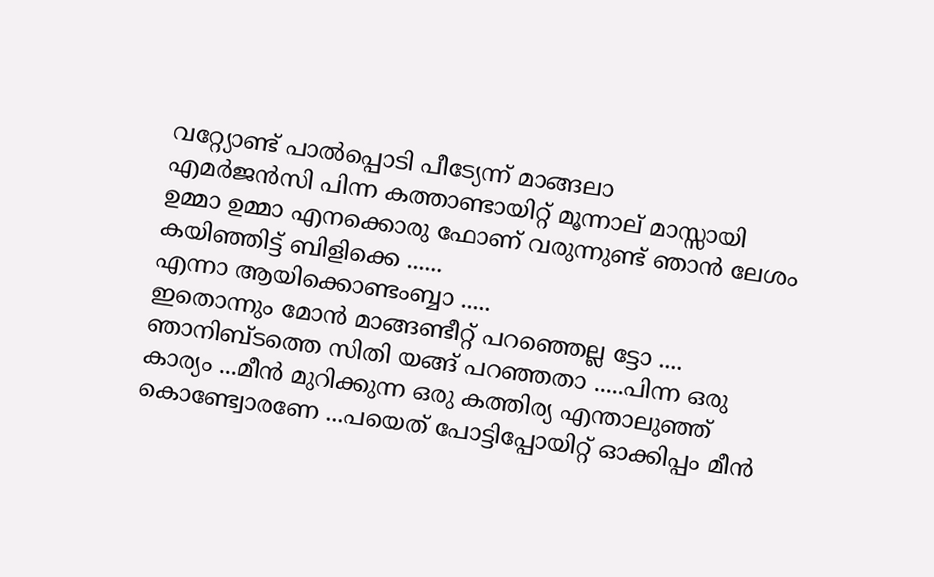വറ്റ്യോണ്ട് പാല്‍പ്പൊടി പീട്യേന്ന് മാങ്ങലാ
എമര്‍ജന്‍സി പിന്ന കത്താണ്ടായിറ്റ് മൂന്നാല് മാസ്സായി
ഉമ്മാ ഉമ്മാ എനക്കൊരു ഫോണ് വരുന്നുണ്ട് ഞാന്‍ ലേശം കയിഞ്ഞിട്ട്‌ ബിളിക്കെ ......
എന്നാ ആയിക്കൊണ്ടംബ്ബാ .....
ഇതൊന്നും മോന്‍ മാങ്ങണ്ടീറ്റ് പറഞ്ഞെല്ല ട്ടോ .... ഞാനിബ്ടത്തെ സിതി യങ്ങ് പറഞ്ഞതാ .....പിന്ന ഒരു കാര്യം ...മീന്‍ മുറിക്കുന്ന ഒരു കത്തിര്യ എന്താലുഞ്ഞ് കൊണ്ട്വോരണേ ...പയെത് പോട്ടിപ്പോയിറ്റ് ഓക്കിപ്പം മീന്‍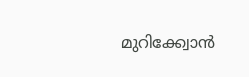മുറിക്ക്വോന്‍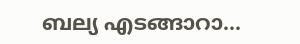ബല്യ എടങ്ങാറാ...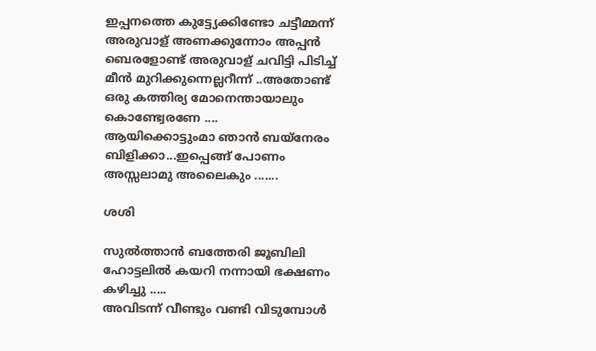ഇപ്പനത്തെ കുട്ട്യേക്കിണ്ടോ ചട്ടീമ്മന്ന് അരുവാള് അണക്കുന്നോം അപ്പന്‍ ബെരളോണ്ട് അരുവാള് ചവിട്ടി പിടിച്ച് മീന്‍ മുറിക്കുന്നെല്ലറീന്ന് ..അതോണ്ട് ഒരു കത്തിര്യ മോനെന്തായാലും കൊണ്ട്വേരണേ ....
ആയിക്കൊട്ടുംമാ ഞാന്‍ ബയ്നേരം ബിളിക്കാ...ഇപ്പെങ്ങ് പോണം
അസ്സലാമു അലൈകും .......

ശശി

സുല്‍ത്താന്‍ ബത്തേരി ജൂബിലി ഹോട്ടലില്‍ കയറി നന്നായി ഭക്ഷണം കഴിച്ചു .....
അവിടന്ന് വീണ്ടും വണ്ടി വിടുമ്പോള്‍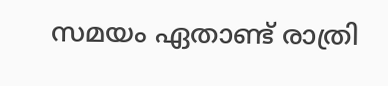സമയം ഏതാണ്ട് രാത്രി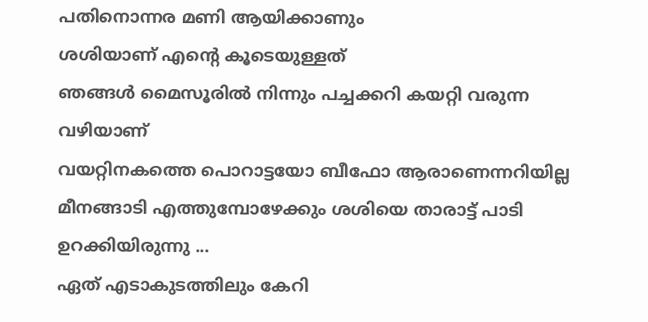പതിനൊന്നര മണി ആയിക്കാണും
ശശിയാണ് എന്‍റെ കൂടെയുള്ളത്
ഞങ്ങള്‍ മൈസൂരില്‍ നിന്നും പച്ചക്കറി കയറ്റി വരുന്ന വഴിയാണ്
വയറ്റിനകത്തെ പൊറാട്ടയോ ബീഫോ ആരാണെന്നറിയില്ല മീനങ്ങാടി എത്തുമ്പോഴേക്കും ശശിയെ താരാട്ട് പാടി ഉറക്കിയിരുന്നു ...
ഏത് എടാകുടത്തിലും കേറി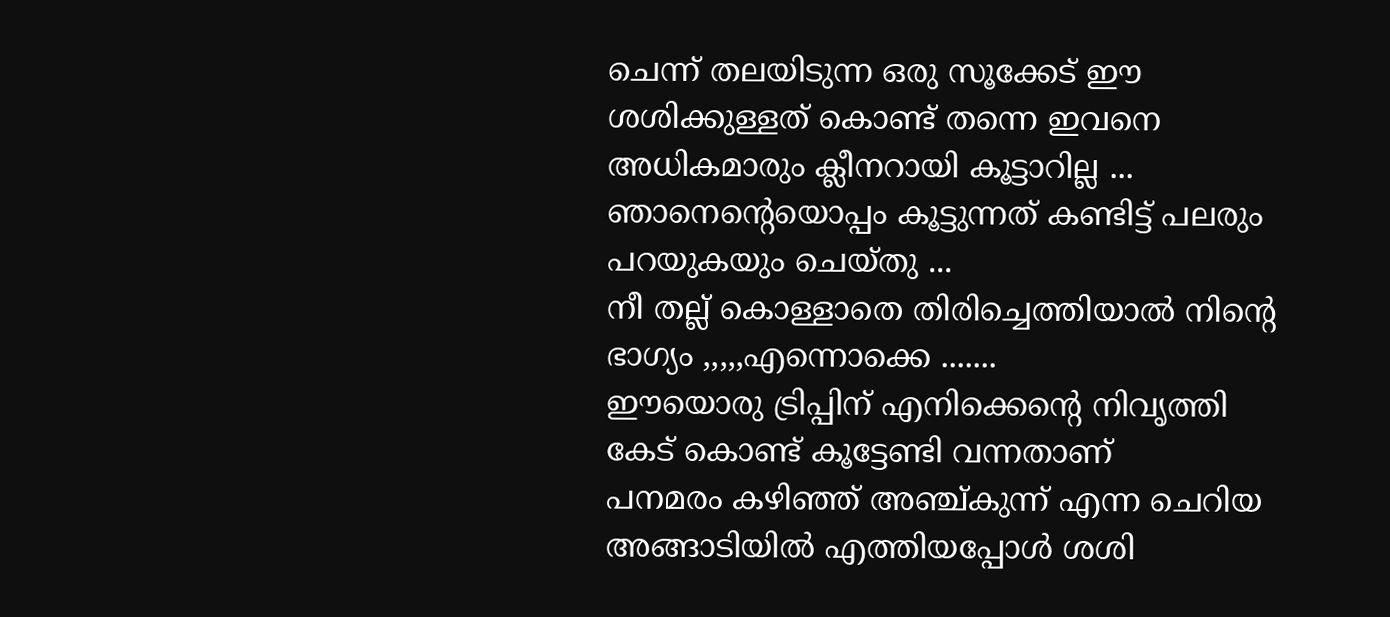ചെന്ന് തലയിടുന്ന ഒരു സൂക്കേട് ഈ ശശിക്കുള്ളത് കൊണ്ട് തന്നെ ഇവനെ അധികമാരും ക്ലീനറായി കൂട്ടാറില്ല ...
ഞാനെന്‍റെയൊപ്പം കൂട്ടുന്നത്‌ കണ്ടിട്ട് പലരും പറയുകയും ചെയ്തു ...
നീ തല്ല് കൊള്ളാതെ തിരിച്ചെത്തിയാല്‍ നിന്‍റെ ഭാഗ്യം ,,,,,എന്നൊക്കെ .......
ഈയൊരു ട്രിപ്പിന് എനിക്കെന്‍റെ നിവൃത്തി കേട് കൊണ്ട് കൂട്ടേണ്ടി വന്നതാണ്
പനമരം കഴിഞ്ഞ് അഞ്ച്കുന്ന് എന്ന ചെറിയ അങ്ങാടിയില്‍ എത്തിയപ്പോള്‍ ശശി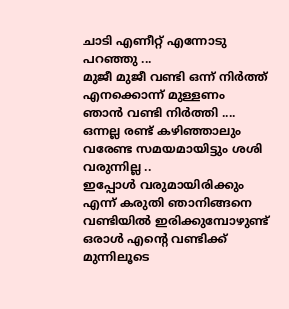ചാടി എണീറ്റ്‌ എന്നോടു പറഞ്ഞു ...
മുജീ മുജീ വണ്ടി ഒന്ന് നിര്‍ത്ത് എനക്കൊന്ന് മുള്ളണം
ഞാന്‍ വണ്ടി നിര്‍ത്തി ....
ഒന്നല്ല രണ്ട് കഴിഞ്ഞാലും വരേണ്ട സമയമായിട്ടും ശശി വരുന്നില്ല ..
ഇപ്പോള്‍ വരുമായിരിക്കും എന്ന് കരുതി ഞാനിങ്ങനെ വണ്ടിയില്‍ ഇരിക്കുമ്പോഴുണ്ട്
ഒരാള്‍ എന്‍റെ വണ്ടിക്ക് മുന്നിലൂടെ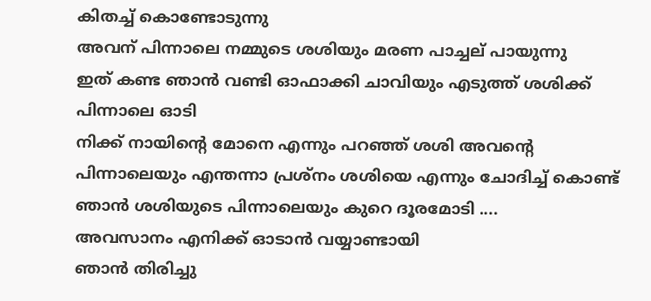കിതച്ച് കൊണ്ടോടുന്നു
അവന് പിന്നാലെ നമ്മുടെ ശശിയും മരണ പാച്ചല് പായുന്നു
ഇത് കണ്ട ഞാന്‍ വണ്ടി ഓഫാക്കി ചാവിയും എടുത്ത് ശശിക്ക് പിന്നാലെ ഓടി
നിക്ക് നായിന്‍റെ മോനെ എന്നും പറഞ്ഞ് ശശി അവന്‍റെ പിന്നാലെയും എന്തന്നാ പ്രശ്നം ശശിയെ എന്നും ചോദിച്ച് കൊണ്ട് ഞാന്‍ ശശിയുടെ പിന്നാലെയും കുറെ ദൂരമോടി ....
അവസാനം എനിക്ക് ഓടാന്‍ വയ്യാണ്ടായി
ഞാന്‍ തിരിച്ചു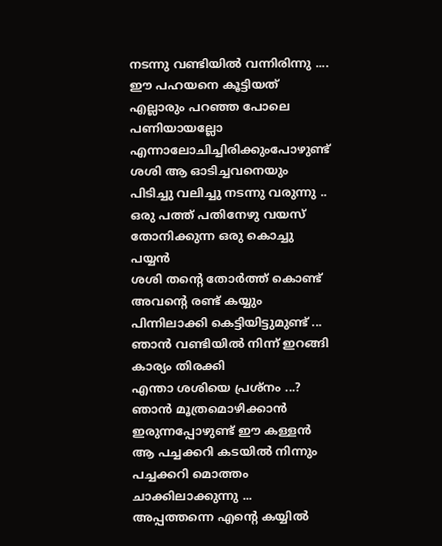നടന്നു വണ്ടിയില്‍ വന്നിരിന്നു ....
ഈ പഹയനെ കൂട്ടിയത് എല്ലാരും പറഞ്ഞ പോലെ പണിയായല്ലോ എന്നാലോചിച്ചിരിക്കുംപോഴുണ്ട് ശശി ആ ഓടിച്ചവനെയും പിടിച്ചു വലിച്ചു നടന്നു വരുന്നു ..
ഒരു പത്ത് പതിനേഴു വയസ് തോനിക്കുന്ന ഒരു കൊച്ചു പയ്യന്‍
ശശി തന്‍റെ തോര്‍ത്ത്‌ കൊണ്ട് അവന്‍റെ രണ്ട് കയ്യും പിന്നിലാക്കി കെട്ടിയിട്ടുമുണ്ട് ...
ഞാന്‍ വണ്ടിയില്‍ നിന്ന് ഇറങ്ങി കാര്യം തിരക്കി
എന്താ ശശിയെ പ്രശ്നം ...?
ഞാന്‍ മൂത്രമൊഴിക്കാന്‍ ഇരുന്നപ്പോഴുണ്ട് ഈ കള്ളന്‍ ആ പച്ചക്കറി കടയില്‍ നിന്നും പച്ചക്കറി മൊത്തം ചാക്കിലാക്കുന്നു ...
അപ്പത്തന്നെ എന്‍റെ കയ്യില്‍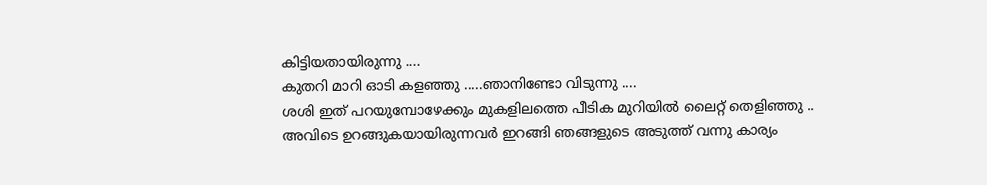കിട്ടിയതായിരുന്നു ....
കുതറി മാറി ഓടി കളഞ്ഞു .....ഞാനിണ്ടോ വിടുന്നു ....
ശശി ഇത് പറയുമ്പോഴേക്കും മുകളിലത്തെ പീടിക മുറിയില്‍ ലൈറ്റ് തെളിഞ്ഞു ..
അവിടെ ഉറങ്ങുകയായിരുന്നവര്‍ ഇറങ്ങി ഞങ്ങളുടെ അടുത്ത് വന്നു കാര്യം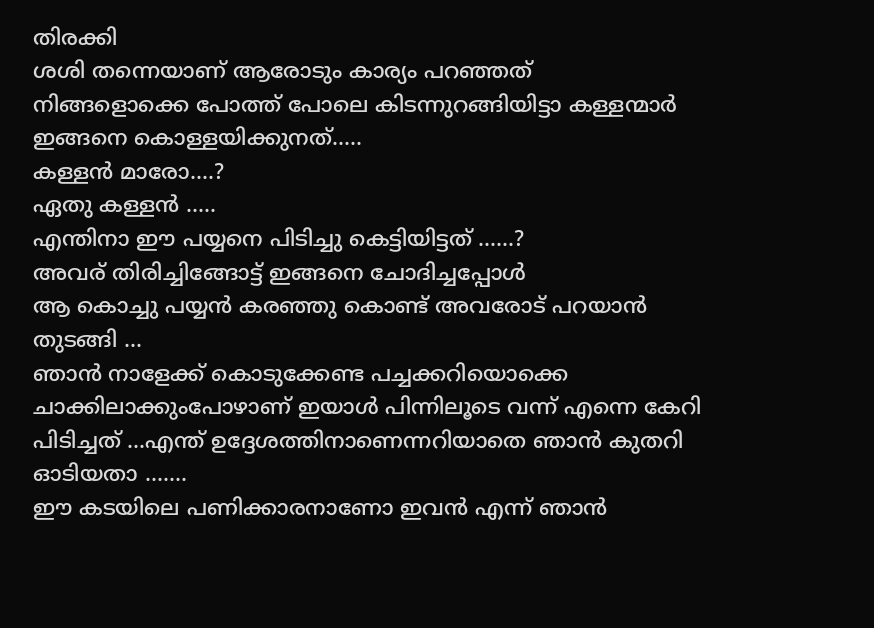തിരക്കി
ശശി തന്നെയാണ് ആരോടും കാര്യം പറഞ്ഞത്
നിങ്ങളൊക്കെ പോത്ത് പോലെ കിടന്നുറങ്ങിയിട്ടാ കള്ളന്മാര്‍ ഇങ്ങനെ കൊള്ളയിക്കുനത്.....
കള്ളന്‍ മാരോ....?
ഏതു കള്ളന്‍ .....
എന്തിനാ ഈ പയ്യനെ പിടിച്ചു കെട്ടിയിട്ടത് ......?
അവര് തിരിച്ചിങ്ങോട്ട് ഇങ്ങനെ ചോദിച്ചപ്പോള്‍
ആ കൊച്ചു പയ്യന്‍ കരഞ്ഞു കൊണ്ട് അവരോട് പറയാന്‍ തുടങ്ങി ...
ഞാന്‍ നാളേക്ക് കൊടുക്കേണ്ട പച്ചക്കറിയൊക്കെ ചാക്കിലാക്കുംപോഴാണ് ഇയാള്‍ പിന്നിലൂടെ വന്ന് എന്നെ കേറി പിടിച്ചത് ...എന്ത് ഉദ്ദേശത്തിനാണെന്നറിയാതെ ഞാന്‍ കുതറി ഓടിയതാ .......
ഈ കടയിലെ പണിക്കാരനാണോ ഇവന്‍ എന്ന് ഞാന്‍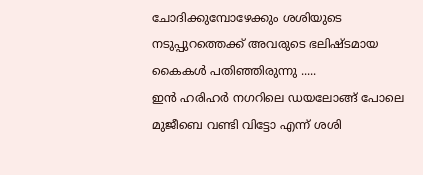ചോദിക്കുമ്പോഴേക്കും ശശിയുടെ നടുപ്പുറത്തെക്ക് അവരുടെ ഭലിഷ്ടമായ കൈകള്‍ പതിഞ്ഞിരുന്നു .....
ഇന്‍ ഹരിഹര്‍ നഗറിലെ ഡയലോങ്ങ് പോലെ മുജീബെ വണ്ടി വിട്ടോ എന്ന് ശശി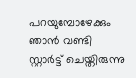പറയുമ്പോഴേക്കും ഞാന്‍ വണ്ടി സ്റ്റാര്‍ട്ട് ചെയ്തിരുന്നു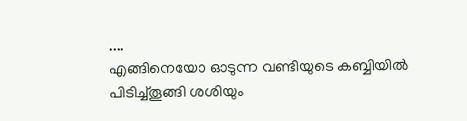....
എങ്ങിനെയോ ഓടുന്ന വണ്ടിയുടെ കബ്ബിയില്‍ പിടിച്ച്തൂങ്ങി ശശിയും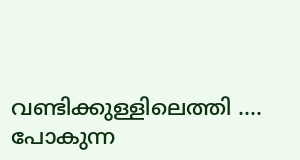വണ്ടിക്കുള്ളിലെത്തി ....
പോകുന്ന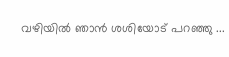വഴിയില്‍ ഞാന്‍ ശശിയോട്‌ പറഞ്ഞു ...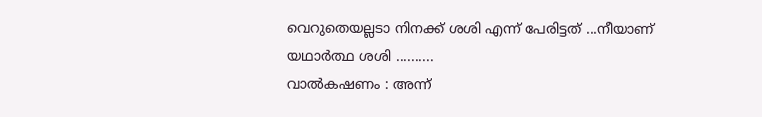വെറുതെയല്ലടാ നിനക്ക് ശശി എന്ന് പേരിട്ടത് ...നീയാണ് യഥാര്‍ത്ഥ ശശി ..........
വാല്‍കഷണം : അന്ന്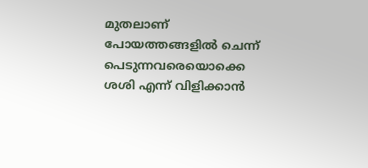മുതലാണ്‌ പോയത്തങ്ങളില്‍ ചെന്ന് പെടുന്നവരെയൊക്കെ ശശി എന്ന് വിളിക്കാന്‍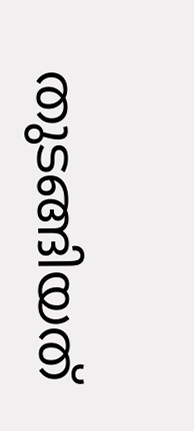തുടങ്ങിയത്